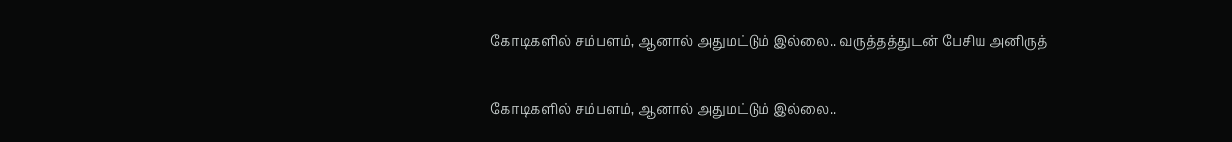கோடிகளில் சம்பளம், ஆனால் அதுமட்டும் இல்லை.. வருத்தத்துடன் பேசிய அனிருத்

கோடிகளில் சம்பளம், ஆனால் அதுமட்டும் இல்லை..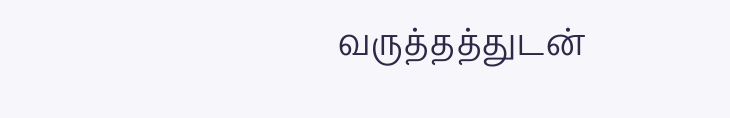வருத்தத்துடன்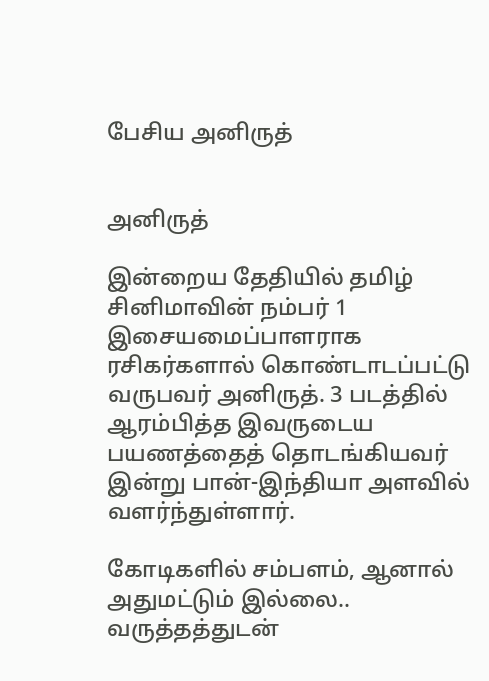பேசிய அனிருத்


அனிருத்

இன்றைய தேதியில் தமிழ் சினிமாவின் நம்பர் 1 இசையமைப்பாளராக ரசிகர்களால் கொண்டாடப்பட்டு வருபவர் அனிருத். 3 படத்தில் ஆரம்பித்த இவருடைய பயணத்தைத் தொடங்கியவர் இன்று பான்-இந்தியா அளவில் வளர்ந்துள்ளார்.

கோடிகளில் சம்பளம், ஆனால் அதுமட்டும் இல்லை.. வருத்தத்துடன்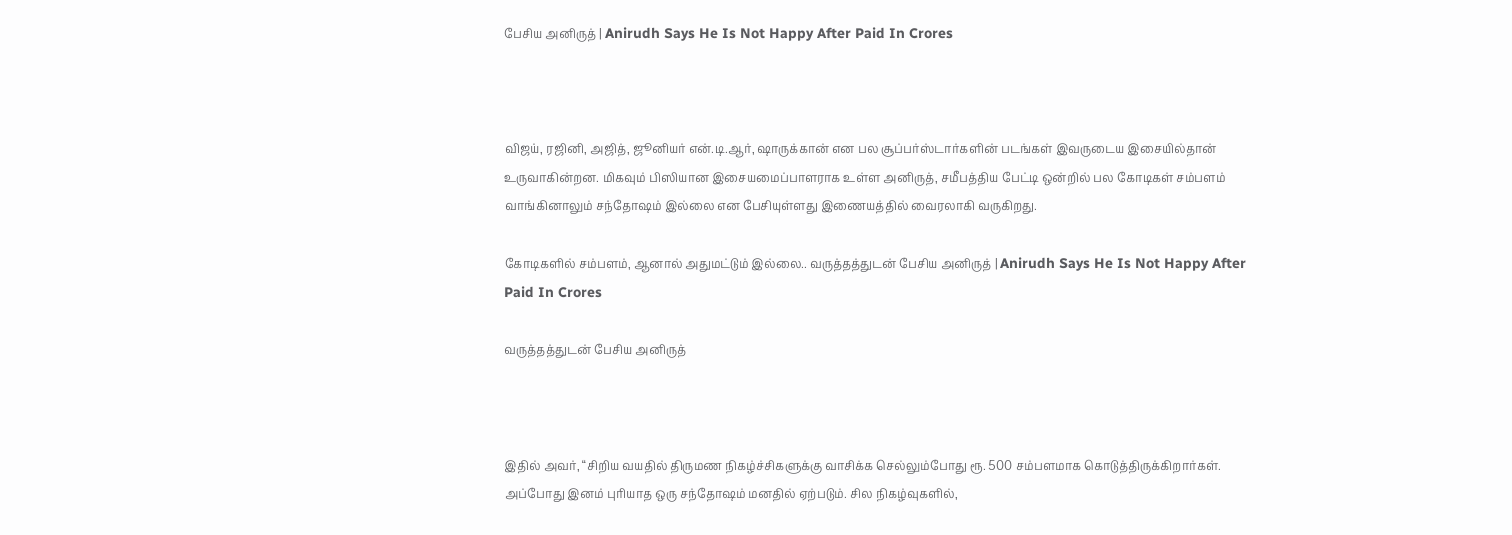பேசிய அனிருத் | Anirudh Says He Is Not Happy After Paid In Crores



விஜய், ரஜினி, அஜித், ஜூனியர் என்.டி.ஆர், ஷாருக்கான் என பல சூப்பர்ஸ்டார்களின் படங்கள் இவருடைய இசையில்தான் உருவாகின்றன. மிகவும் பிஸியான இசையமைப்பாளராக உள்ள அனிருத், சமீபத்திய பேட்டி ஒன்றில் பல கோடிகள் சம்பளம் வாங்கினாலும் சந்தோஷம் இல்லை என பேசியுள்ளது இணையத்தில் வைரலாகி வருகிறது.

கோடிகளில் சம்பளம், ஆனால் அதுமட்டும் இல்லை.. வருத்தத்துடன் பேசிய அனிருத் | Anirudh Says He Is Not Happy After Paid In Crores

வருத்தத்துடன் பேசிய அனிருத்



இதில் அவர், “சிறிய வயதில் திருமண நிகழ்ச்சிகளுக்கு வாசிக்க செல்லும்போது ரூ. 500 சம்பளமாக கொடுத்திருக்கிறார்கள். அப்போது இனம் புரியாத ஒரு சந்தோஷம் மனதில் ஏற்படும். சில நிகழ்வுகளில்,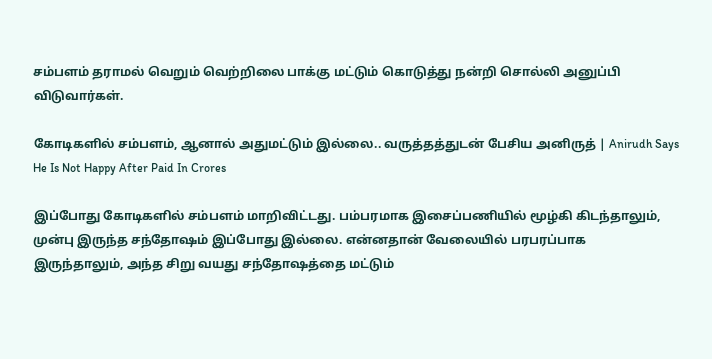சம்பளம் தராமல் வெறும் வெற்றிலை பாக்கு மட்டும் கொடுத்து நன்றி சொல்லி அனுப்பி விடுவார்கள்.

கோடிகளில் சம்பளம், ஆனால் அதுமட்டும் இல்லை.. வருத்தத்துடன் பேசிய அனிருத் | Anirudh Says He Is Not Happy After Paid In Crores

இப்போது கோடிகளில் சம்பளம் மாறிவிட்டது. பம்பரமாக இசைப்பணியில் மூழ்கி கிடந்தாலும், முன்பு இருந்த சந்தோஷம் இப்போது இல்லை. என்னதான் வேலையில் பரபரப்பாக இருந்தாலும், அந்த சிறு வயது சந்தோஷத்தை மட்டும்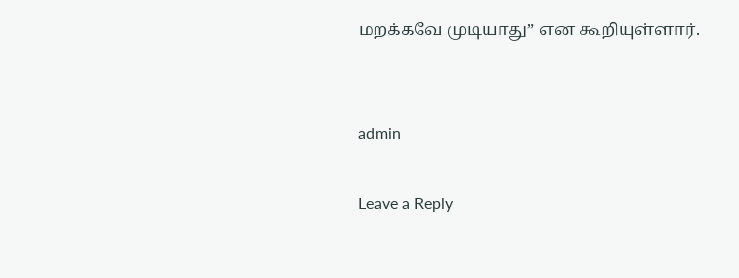மறக்கவே முடியாது” என கூறியுள்ளார்.


admin

Leave a Reply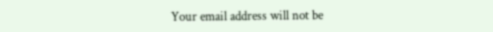Your email address will not be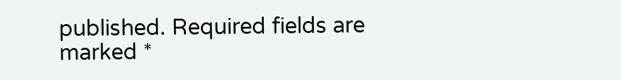published. Required fields are marked *